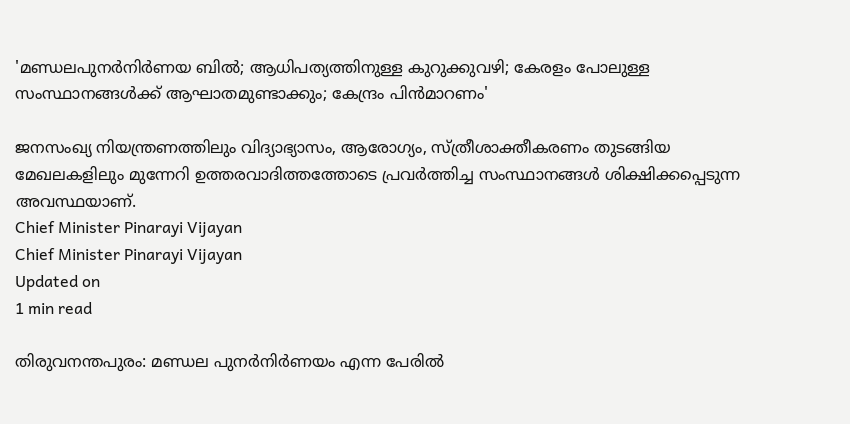'മണ്ഡലപുനര്‍നിര്‍ണയ ബില്‍; ആധിപത്യത്തിനുള്ള കുറുക്കുവഴി; കേരളം പോലുള്ള സംസ്ഥാനങ്ങള്‍ക്ക് ആഘാതമുണ്ടാക്കും; കേന്ദ്രം പിന്‍മാറണം'

ജനസംഖ്യ നിയന്ത്രണത്തിലും വിദ്യാഭ്യാസം, ആരോഗ്യം, സ്ത്രീശാക്തീകരണം തുടങ്ങിയ മേഖലകളിലും മുന്നേറി ഉത്തരവാദിത്തത്തോടെ പ്രവര്‍ത്തിച്ച സംസ്ഥാനങ്ങള്‍ ശിക്ഷിക്കപ്പെടുന്ന അവസ്ഥയാണ്.
Chief Minister Pinarayi Vijayan
Chief Minister Pinarayi Vijayan
Updated on
1 min read

തിരുവനന്തപുരം: മണ്ഡല പുനര്‍നിര്‍ണയം എന്ന പേരില്‍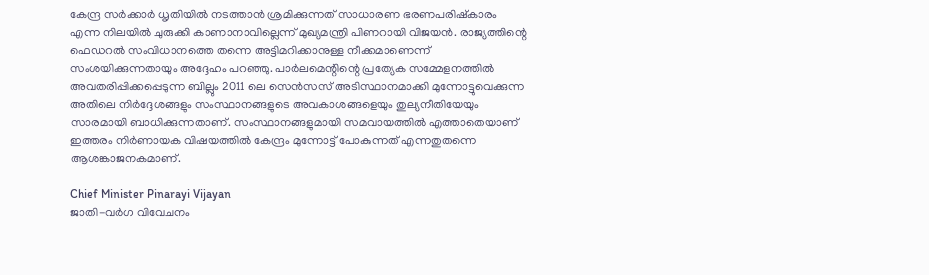കേന്ദ്ര സര്‍ക്കാര്‍ ധൃതിയില്‍ നടത്താന്‍ ശ്രമിക്കുന്നത് സാധാരണ ഭരണപരിഷ്‌കാരം എന്ന നിലയില്‍ ചുരുക്കി കാണാനാവില്ലെന്ന് മുഖ്യമന്ത്രി പിണറായി വിജയന്‍. രാജ്യത്തിന്റെ ഫെഡറല്‍ സംവിധാനത്തെ തന്നെ അട്ടിമറിക്കാനുള്ള നീക്കമാണെന്ന് സംശയിക്കുന്നതായും അദ്ദേഹം പറഞ്ഞു. പാര്‍ലമെന്റിന്റെ പ്രത്യേക സമ്മേളനത്തില്‍ അവതരിപ്പിക്കപ്പെടുന്ന ബില്ലും 2011 ലെ സെന്‍സസ് അടിസ്ഥാനമാക്കി മുന്നോട്ടുവെക്കുന്ന അതിലെ നിര്‍ദ്ദേശങ്ങളും സംസ്ഥാനങ്ങളുടെ അവകാശങ്ങളെയും തുല്യനീതിയേയും സാരമായി ബാധിക്കുന്നതാണ്. സംസ്ഥാനങ്ങളുമായി സമവായത്തില്‍ എത്താതെയാണ് ഇത്തരം നിര്‍ണായക വിഷയത്തില്‍ കേന്ദ്രം മുന്നോട്ട് പോകുന്നത് എന്നതുതന്നെ ആശങ്കാജനകമാണ്.

Chief Minister Pinarayi Vijayan
ജാതി-വര്‍ഗ വിവേചനം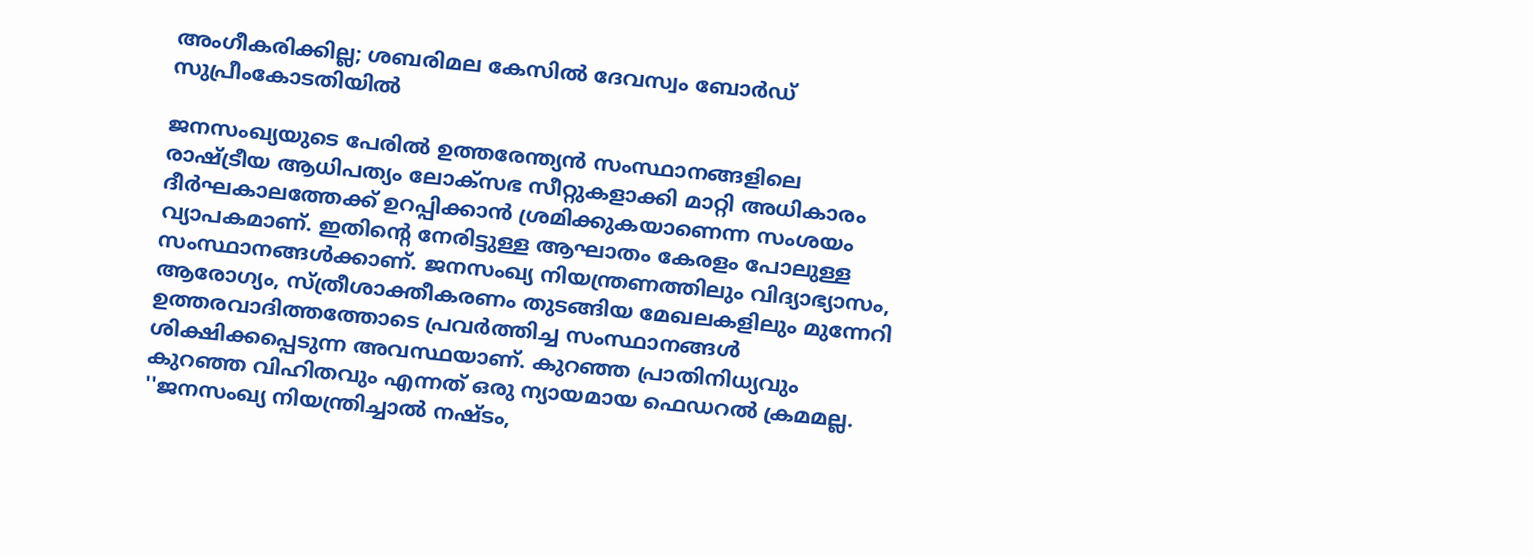അംഗീകരിക്കില്ല; ശബരിമല കേസില്‍ ദേവസ്വം ബോര്‍ഡ് സുപ്രീംകോടതിയില്‍

ജനസംഖ്യയുടെ പേരില്‍ ഉത്തരേന്ത്യന്‍ സംസ്ഥാനങ്ങളിലെ രാഷ്ട്രീയ ആധിപത്യം ലോക്‌സഭ സീറ്റുകളാക്കി മാറ്റി അധികാരം ദീര്‍ഘകാലത്തേക്ക് ഉറപ്പിക്കാന്‍ ശ്രമിക്കുകയാണെന്ന സംശയം വ്യാപകമാണ്. ഇതിന്റെ നേരിട്ടുള്ള ആഘാതം കേരളം പോലുള്ള സംസ്ഥാനങ്ങള്‍ക്കാണ്. ജനസംഖ്യ നിയന്ത്രണത്തിലും വിദ്യാഭ്യാസം, ആരോഗ്യം, സ്ത്രീശാക്തീകരണം തുടങ്ങിയ മേഖലകളിലും മുന്നേറി ഉത്തരവാദിത്തത്തോടെ പ്രവര്‍ത്തിച്ച സംസ്ഥാനങ്ങള്‍ ശിക്ഷിക്കപ്പെടുന്ന അവസ്ഥയാണ്. കുറഞ്ഞ പ്രാതിനിധ്യവും കുറഞ്ഞ വിഹിതവും എന്നത് ഒരു ന്യായമായ ഫെഡറല്‍ ക്രമമല്ല. ''ജനസംഖ്യ നിയന്ത്രിച്ചാല്‍ നഷ്ടം,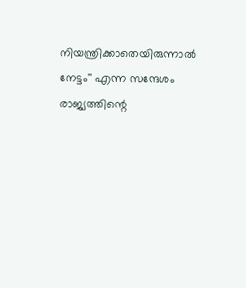നിയന്ത്രിക്കാതെയിരുന്നാല്‍ നേട്ടം'' എന്ന സന്ദേശം രാജ്യത്തിന്റെ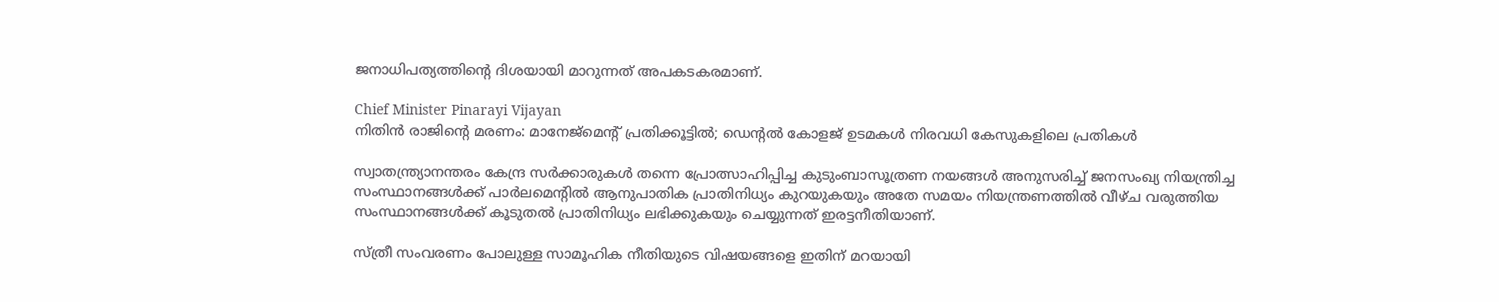ജനാധിപത്യത്തിന്റെ ദിശയായി മാറുന്നത് അപകടകരമാണ്.

Chief Minister Pinarayi Vijayan
നിതിന്‍ രാജിന്റെ മരണം: മാനേജ്‌മെന്റ് പ്രതിക്കൂട്ടില്‍; ഡെന്റല്‍ കോളജ് ഉടമകള്‍ നിരവധി കേസുകളിലെ പ്രതികള്‍

സ്വാതന്ത്ര്യാനന്തരം കേന്ദ്ര സര്‍ക്കാരുകള്‍ തന്നെ പ്രോത്സാഹിപ്പിച്ച കുടുംബാസൂത്രണ നയങ്ങള്‍ അനുസരിച്ച് ജനസംഖ്യ നിയന്ത്രിച്ച സംസ്ഥാനങ്ങള്‍ക്ക് പാര്‍ലമെന്റില്‍ ആനുപാതിക പ്രാതിനിധ്യം കുറയുകയും അതേ സമയം നിയന്ത്രണത്തില്‍ വീഴ്ച വരുത്തിയ സംസ്ഥാനങ്ങള്‍ക്ക് കൂടുതല്‍ പ്രാതിനിധ്യം ലഭിക്കുകയും ചെയ്യുന്നത് ഇരട്ടനീതിയാണ്.

സ്ത്രീ സംവരണം പോലുള്ള സാമൂഹിക നീതിയുടെ വിഷയങ്ങളെ ഇതിന് മറയായി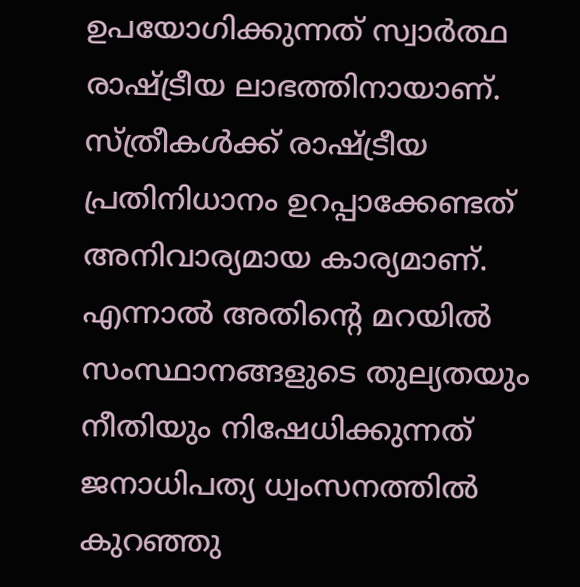ഉപയോഗിക്കുന്നത് സ്വാര്‍ത്ഥ രാഷ്ട്രീയ ലാഭത്തിനായാണ്. സ്ത്രീകള്‍ക്ക് രാഷ്ട്രീയ പ്രതിനിധാനം ഉറപ്പാക്കേണ്ടത് അനിവാര്യമായ കാര്യമാണ്. എന്നാല്‍ അതിന്റെ മറയില്‍ സംസ്ഥാനങ്ങളുടെ തുല്യതയും നീതിയും നിഷേധിക്കുന്നത് ജനാധിപത്യ ധ്വംസനത്തില്‍ കുറഞ്ഞു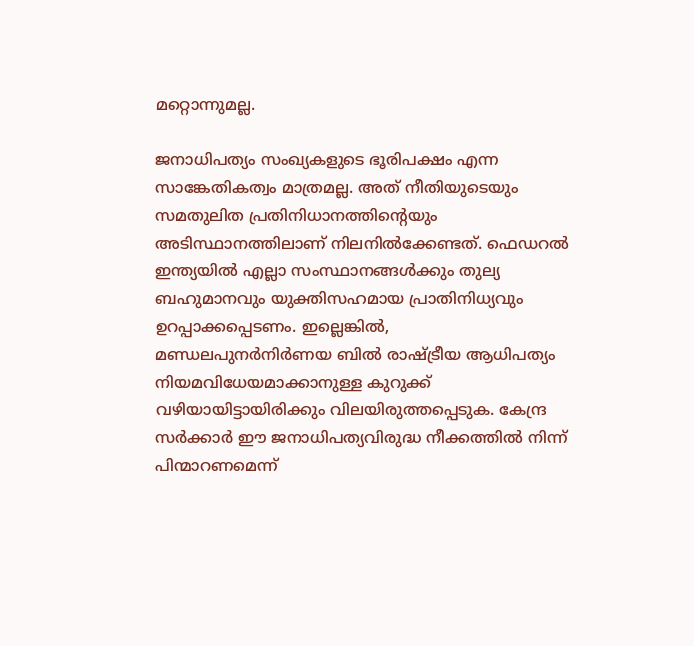മറ്റൊന്നുമല്ല.

ജനാധിപത്യം സംഖ്യകളുടെ ഭൂരിപക്ഷം എന്ന സാങ്കേതികത്വം മാത്രമല്ല. അത് നീതിയുടെയും സമതുലിത പ്രതിനിധാനത്തിന്റെയും അടിസ്ഥാനത്തിലാണ് നിലനില്‍ക്കേണ്ടത്. ഫെഡറല്‍ ഇന്ത്യയില്‍ എല്ലാ സംസ്ഥാനങ്ങള്‍ക്കും തുല്യ ബഹുമാനവും യുക്തിസഹമായ പ്രാതിനിധ്യവും ഉറപ്പാക്കപ്പെടണം. ഇല്ലെങ്കില്‍, മണ്ഡലപുനര്‍നിര്‍ണയ ബില്‍ രാഷ്ട്രീയ ആധിപത്യം നിയമവിധേയമാക്കാനുള്ള കുറുക്ക് വഴിയായിട്ടായിരിക്കും വിലയിരുത്തപ്പെടുക. കേന്ദ്ര സര്‍ക്കാര്‍ ഈ ജനാധിപത്യവിരുദ്ധ നീക്കത്തില്‍ നിന്ന് പിന്മാറണമെന്ന്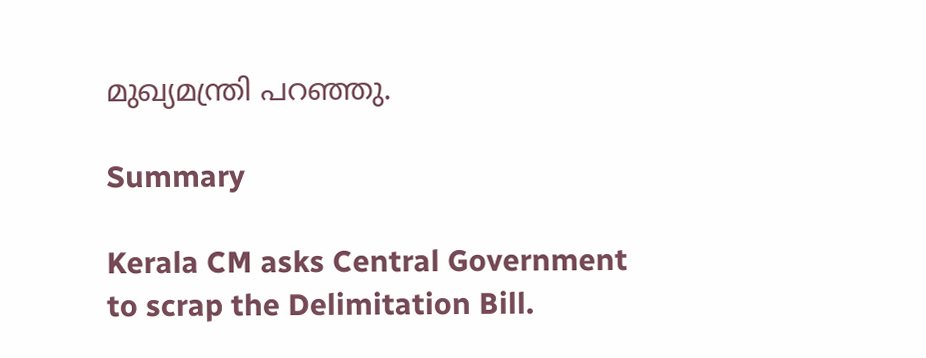മുഖ്യമന്ത്രി പറഞ്ഞു.

Summary

Kerala CM asks Central Government to scrap the Delimitation Bill.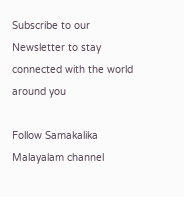Subscribe to our Newsletter to stay connected with the world around you

Follow Samakalika Malayalam channel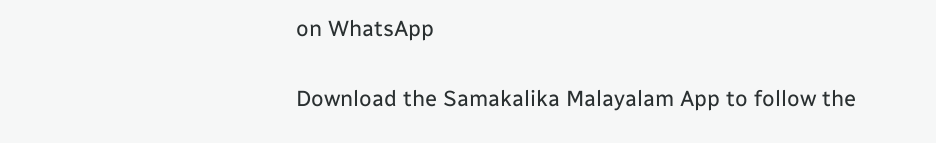on WhatsApp

Download the Samakalika Malayalam App to follow the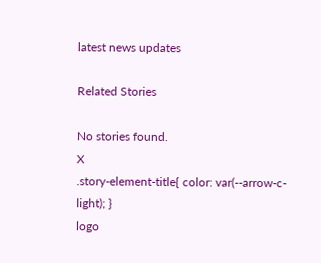latest news updates

Related Stories

No stories found.
X
.story-element-title{ color: var(--arrow-c-light); }
logo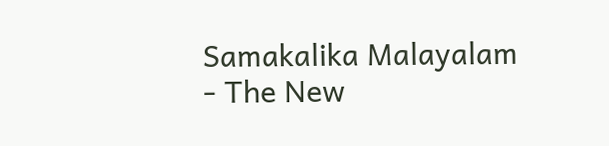Samakalika Malayalam - The New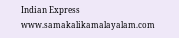Indian Express
www.samakalikamalayalam.com